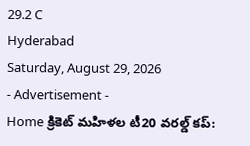29.2 C
Hyderabad
Saturday, August 29, 2026
- Advertisement -
Home క్రికెట్ మహిళల టీ20 వరల్డ్ కప్: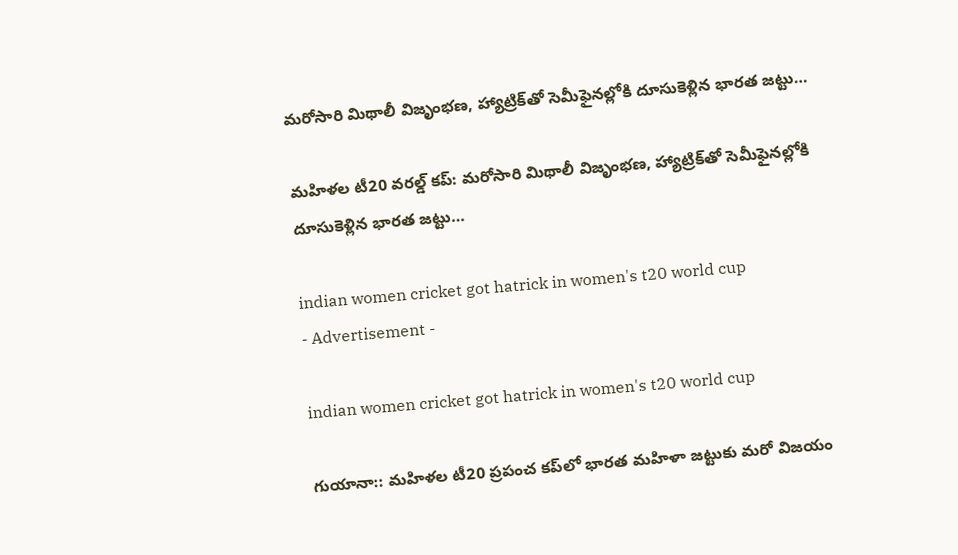మరోసారి మిథాలీ విజృంభణ, హ్యాట్రిక్‌తో సెమీఫైనల్లోకి దూసుకెళ్లిన భారత జట్టు…

మహిళల టీ20 వరల్డ్ కప్: మరోసారి మిథాలీ విజృంభణ, హ్యాట్రిక్‌తో సెమీఫైనల్లోకి దూసుకెళ్లిన భారత జట్టు…

indian women cricket got hatrick in women's t20 world cup
- Advertisement -

indian women cricket got hatrick in women's t20 world cup

గుయానా:: మహిళల టీ20 ప్రపంచ కప్‌లో భారత మహిళా జట్టుకు మరో విజయం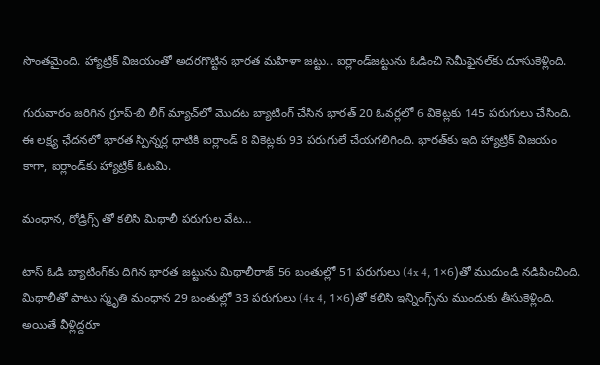సొంతమైంది. హ్యాట్రిక్‌‌ విజయంతో అదరగొట్టిన భారత మహిళా జట్టు.. ఐర్లాండ్‌జట్టును ఓడించి సెమీఫైనల్‌కు దూసుకెళ్లింది.

గురువారం జరిగిన గ్రూప్‌-బి లీగ్‌ మ్యాచ్‌లో మొదట బ్యాటింగ్‌ చేసిన భారత్‌ 20 ఓవర్లలో 6 వికెట్లకు 145 పరుగులు చేసింది. ఈ లక్ష్య ఛేదనలో భారత స్పిన్నర్ల ధాటికి ఐర్లాండ్‌ 8 వికెట్లకు 93 పరుగులే చేయగలిగింది. భారత్‌కు ఇది హ్యాట్రిక్ విజయం కాగా, ఐర్లాండ్‌కు హ్యాట్రిక్ ఓటమి.

మంధాన, రోడ్రిగ్స్‌ తో కలిసి మిథాలీ పరుగుల వేట…

టాస్‌ ఓడి బ్యాటింగ్‌కు దిగిన భారత జట్టును మిథాలీరాజ్‌ 56 బంతుల్లో 51 పరుగులు (4x 4, 1×6)తో ముదుండి నడిపించింది. మిథాలీతో పాటు స్మృతి మంధాన 29 బంతుల్లో 33 పరుగులు (4x 4, 1×6)తో కలిసి ఇన్నింగ్స్‌ను ముందుకు తీసుకెళ్లింది. అయితే వీళ్లిద్దరూ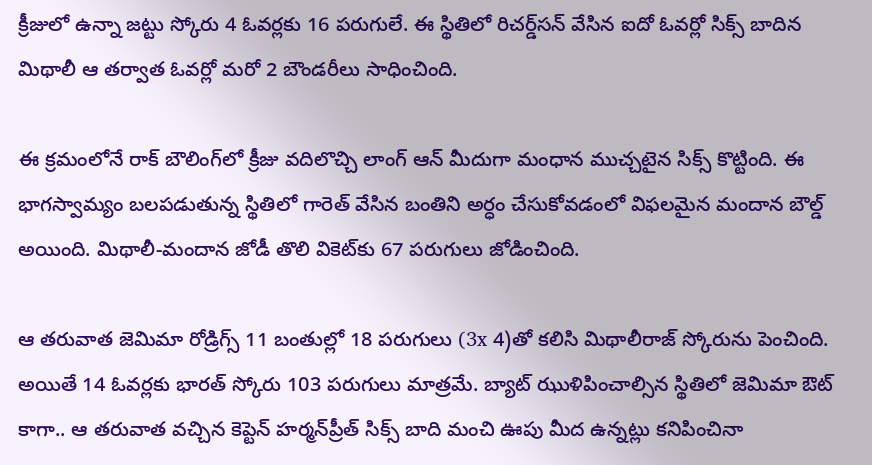క్రీజులో ఉన్నా జట్టు స్కోరు 4 ఓవర్లకు 16 పరుగులే. ఈ స్థితిలో రిచర్డ్‌సన్‌ వేసిన ఐదో ఓవర్లో సిక్స్‌ బాదిన మిథాలీ ఆ తర్వాత ఓవర్లో మరో 2 బౌండరీలు సాధించింది.

ఈ క్రమంలోనే రాక్‌ బౌలింగ్‌లో క్రీజు వదిలొచ్చి లాంగ్‌ ఆన్‌ మీదుగా మంధాన ముచ్చటైన సిక్స్‌ కొట్టింది. ఈ భాగస్వామ్యం బలపడుతున్న స్థితిలో గారెత్‌ వేసిన బంతిని అర్ధం చేసుకోవడంలో విఫలమైన మందాన బౌల్డ్‌ అయింది. మిథాలీ-మందాన జోడీ తొలి వికెట్‌కు 67 పరుగులు జోడించింది.

ఆ తరువాత జెమిమా రోడ్రిగ్స్‌ 11 బంతుల్లో 18 పరుగులు (3x 4)తో కలిసి మిథాలీరాజ్ స్కోరును పెంచింది. అయితే 14 ఓవర్లకు భారత్‌ స్కోరు 103 పరుగులు మాత్రమే. బ్యాట్‌ ఝుళిపించాల్సిన స్థితిలో జెమిమా ఔట్‌ కాగా.. ఆ తరువాత వచ్చిన కెప్టెన్ హర్మన్‌ప్రీత్‌ సిక్స్‌ బాది మంచి ఊపు మీద ఉన్నట్లు కనిపించినా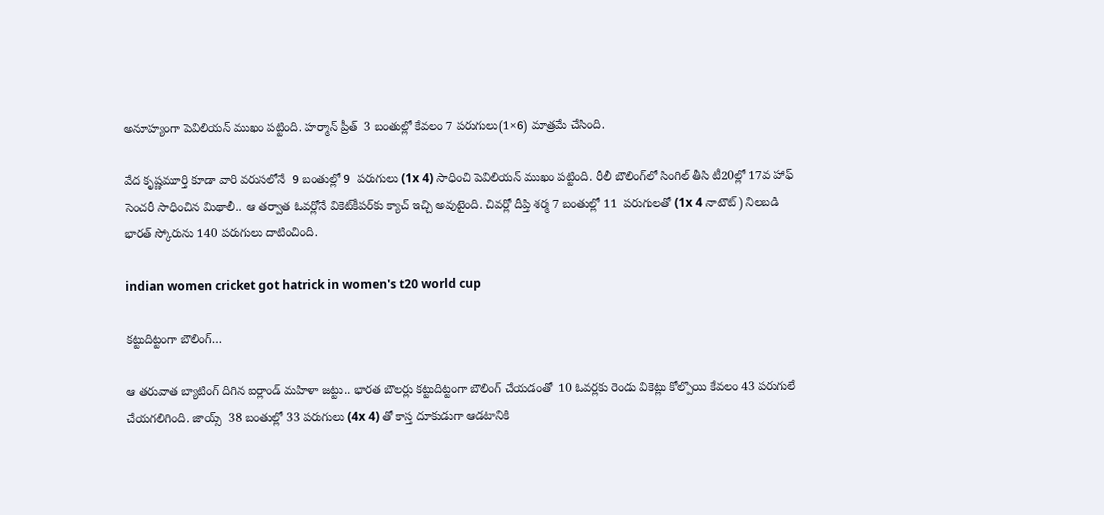అనూహ్యంగా పెవిలియన్ ముఖం పట్టింది. హర్మాన్‌ ప్రీత్  3 బంతుల్లో కేవలం 7 పరుగులు(1×6) మాత్రమే చేసింది.

వేద కృష్ణమూర్తి కూడా వారి వరుసలోనే  9 బంతుల్లో 9  పరుగులు (1x 4) సాధించి పెవిలియన్ ముఖం పట్టింది. రీలీ బౌలింగ్‌లో సింగిల్‌ తీసి టీ20ల్లో 17వ హాఫ్ సెంచరీ సాధించిన మిథాలీ.. ఆ తర్వాత ఓవర్లోనే వికెట్‌కీపర్‌కు క్యాచ్‌ ఇచ్చి అవుటైంది. చివర్లో దీప్తి శర్మ 7 బంతుల్లో 11  పరుగులతో (1x 4 నాటౌట్‌) నిలబడి భారత్‌ స్కోరును 140 పరుగులు దాటించింది.

indian women cricket got hatrick in women's t20 world cup

కట్టుదిట్టంగా బౌలింగ్…

ఆ తరువాత బ్యాటింగ్ దిగిన ఐర్లాండ్‌‌ మహిళా జట్టు.. భారత బౌలర్లు కట్టుదిట్టంగా బౌలింగ్ చేయడంతో  10 ఓవర్లకు రెండు వికెట్లు కోల్పొయి కేవలం 43 పరుగులే చేయగలిగింది. జాయ్స్‌  38 బంతుల్లో 33 పరుగులు (4x 4) తో కాస్త దూకుడుగా ఆడటానికి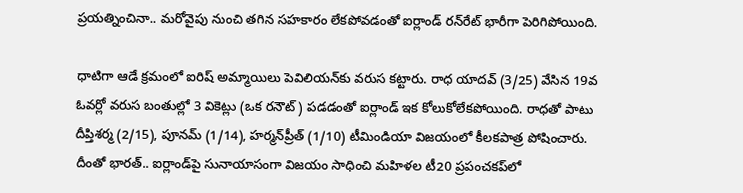ప్రయత్నించినా.. మరోవైపు నుంచి తగిన సహకారం లేకపోవడంతో ఐర్లాండ్‌‌ రన్‌రేట్‌ భారీగా పెరిగిపోయింది.

ధాటిగా ఆడే క్రమంలో ఐరిష్ అమ్మాయిలు పెవిలియన్‌కు వరుస కట్టారు. రాధ యాదవ్‌ (3/25) వేసిన 19వ ఓవర్లో వరుస బంతుల్లో 3 వికెట్లు (ఒక రనౌట్‌) పడడంతో ఐర్లాండ్‌ ఇక కోలుకోలేకపోయింది. రాధతో పాటు దీప్తిశర్మ (2/15), పూనమ్‌ (1/14), హర్మన్‌ప్రీత్‌ (1/10) టీమిండియా విజయంలో కీలకపాత్ర పోషించారు.  దీంతో భారత్.. ఐర్లాండ్‌పై సునాయాసంగా విజయం సాధించి మహిళల టీ20 ప్రపంచకప్‌లో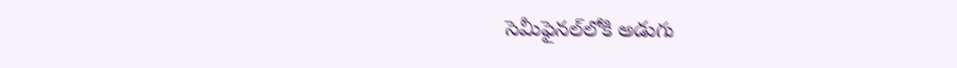సెమీఫైనల్‌లోకి అడుగు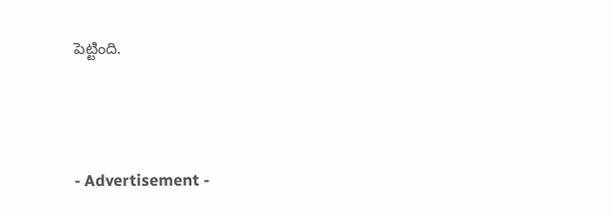పెట్టింది.



- Advertisement -